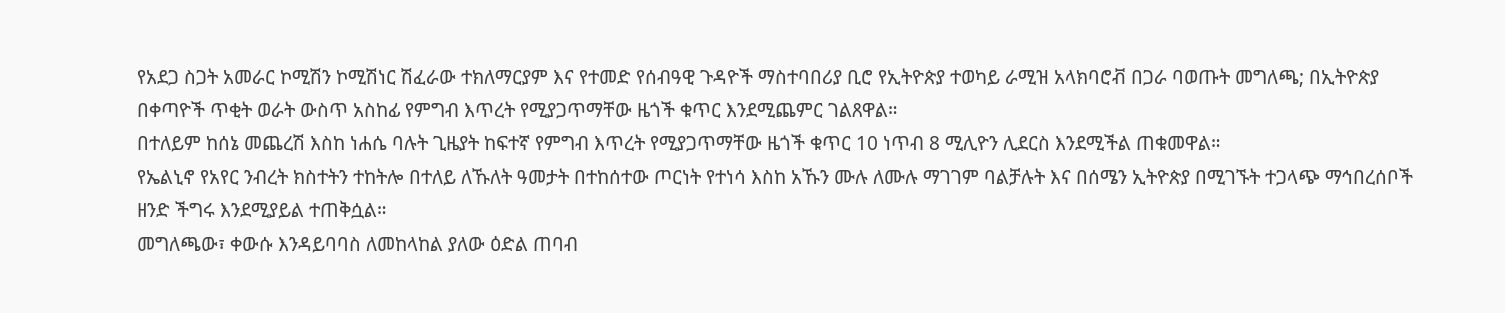የአደጋ ስጋት አመራር ኮሚሽን ኮሚሽነር ሽፈራው ተክለማርያም እና የተመድ የሰብዓዊ ጉዳዮች ማስተባበሪያ ቢሮ የኢትዮጵያ ተወካይ ራሚዝ አላክባሮቭ በጋራ ባወጡት መግለጫ; በኢትዮጵያ በቀጣዮች ጥቂት ወራት ውስጥ አስከፊ የምግብ እጥረት የሚያጋጥማቸው ዜጎች ቁጥር እንደሚጨምር ገልጸዋል።
በተለይም ከሰኔ መጨረሽ እስከ ነሐሴ ባሉት ጊዜያት ከፍተኛ የምግብ እጥረት የሚያጋጥማቸው ዜጎች ቁጥር 10 ነጥብ 8 ሚሊዮን ሊደርስ እንደሚችል ጠቁመዋል።
የኤልኒኖ የአየር ንብረት ክስተትን ተከትሎ በተለይ ለኹለት ዓመታት በተከሰተው ጦርነት የተነሳ እስከ አኹን ሙሉ ለሙሉ ማገገም ባልቻሉት እና በሰሜን ኢትዮጵያ በሚገኙት ተጋላጭ ማኅበረሰቦች ዘንድ ችግሩ እንደሚያይል ተጠቅሷል።
መግለጫው፣ ቀውሱ እንዳይባባስ ለመከላከል ያለው ዕድል ጠባብ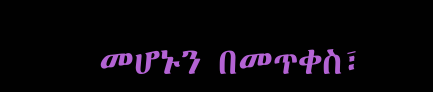መሆኑን በመጥቀስ፣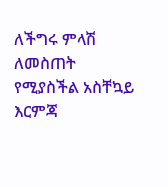ለችግሩ ምላሽ ለመስጠት የሚያስችል አስቸኳይ እርምጃ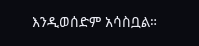እንዲወሰድም አሳስቧል።